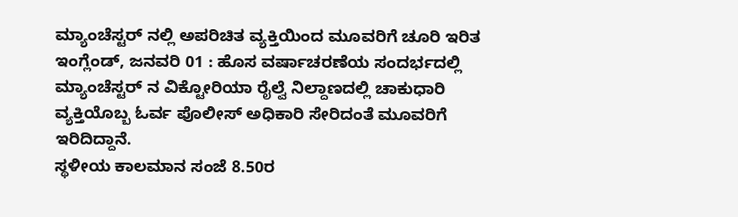ಮ್ಯಾಂಚೆಸ್ಟರ್ ನಲ್ಲಿ ಅಪರಿಚಿತ ವ್ಯಕ್ತಿಯಿಂದ ಮೂವರಿಗೆ ಚೂರಿ ಇರಿತ
ಇಂಗ್ಲೆಂಡ್, ಜನವರಿ 01 : ಹೊಸ ವರ್ಷಾಚರಣೆಯ ಸಂದರ್ಭದಲ್ಲಿ ಮ್ಯಾಂಚೆಸ್ಟರ್ ನ ವಿಕ್ಟೋರಿಯಾ ರೈಲ್ವೆ ನಿಲ್ದಾಣದಲ್ಲಿ ಚಾಕುಧಾರಿ ವ್ಯಕ್ತಿಯೊಬ್ಬ ಓರ್ವ ಪೊಲೀಸ್ ಅಧಿಕಾರಿ ಸೇರಿದಂತೆ ಮೂವರಿಗೆ ಇರಿದಿದ್ದಾನೆ.
ಸ್ಥಳೀಯ ಕಾಲಮಾನ ಸಂಜೆ 8.50ರ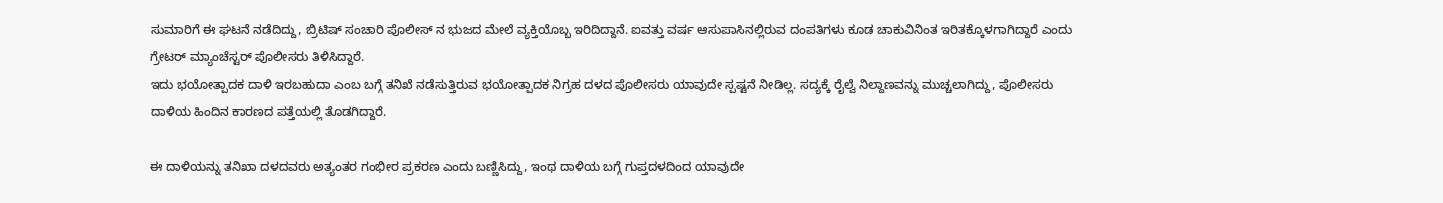ಸುಮಾರಿಗೆ ಈ ಘಟನೆ ನಡೆದಿದ್ದು, ಬ್ರಿಟಿಷ್ ಸಂಚಾರಿ ಪೊಲೀಸ್ ನ ಭುಜದ ಮೇಲೆ ವ್ಯಕ್ತಿಯೊಬ್ಬ ಇರಿದಿದ್ದಾನೆ. ಐವತ್ತು ವರ್ಷ ಆಸುಪಾಸಿನಲ್ಲಿರುವ ದಂಪತಿಗಳು ಕೂಡ ಚಾಕುವಿನಿಂತ ಇರಿತಕ್ಕೊಳಗಾಗಿದ್ದಾರೆ ಎಂದು ಗ್ರೇಟರ್ ಮ್ಯಾಂಚೆಸ್ಟರ್ ಪೊಲೀಸರು ತಿಳಿಸಿದ್ದಾರೆ.
ಇದು ಭಯೋತ್ಪಾದಕ ದಾಳಿ ಇರಬಹುದಾ ಎಂಬ ಬಗ್ಗೆ ತನಿಖೆ ನಡೆಸುತ್ತಿರುವ ಭಯೋತ್ಪಾದಕ ನಿಗ್ರಹ ದಳದ ಪೊಲೀಸರು ಯಾವುದೇ ಸ್ಪಷ್ಟನೆ ನೀಡಿಲ್ಲ. ಸದ್ಯಕ್ಕೆ ರೈಲ್ವೆ ನಿಲ್ದಾಣವನ್ನು ಮುಚ್ಚಲಾಗಿದ್ದು, ಪೊಲೀಸರು ದಾಳಿಯ ಹಿಂದಿನ ಕಾರಣದ ಪತ್ತೆಯಲ್ಲಿ ತೊಡಗಿದ್ದಾರೆ.

ಈ ದಾಳಿಯನ್ನು ತನಿಖಾ ದಳದವರು ಅತ್ಯಂತರ ಗಂಭೀರ ಪ್ರಕರಣ ಎಂದು ಬಣ್ಣಿಸಿದ್ದು, ಇಂಥ ದಾಳಿಯ ಬಗ್ಗೆ ಗುಪ್ತದಳದಿಂದ ಯಾವುದೇ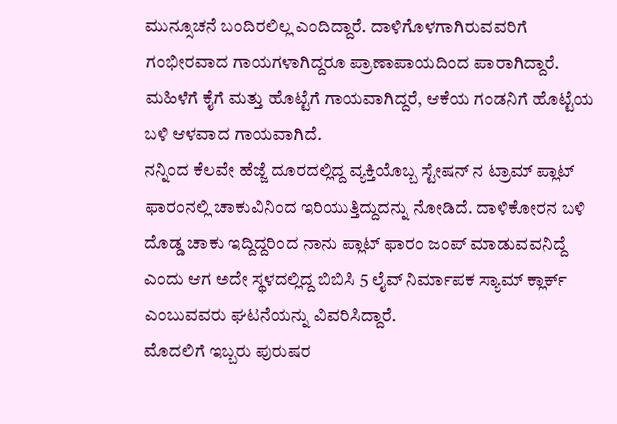ಮುನ್ಸೂಚನೆ ಬಂದಿರಲಿಲ್ಲ ಎಂದಿದ್ದಾರೆ. ದಾಳಿಗೊಳಗಾಗಿರುವವರಿಗೆ ಗಂಭೀರವಾದ ಗಾಯಗಳಾಗಿದ್ದರೂ ಪ್ರಾಣಾಪಾಯದಿಂದ ಪಾರಾಗಿದ್ದಾರೆ. ಮಹಿಳೆಗೆ ಕೈಗೆ ಮತ್ತು ಹೊಟ್ಟೆಗೆ ಗಾಯವಾಗಿದ್ದರೆ, ಆಕೆಯ ಗಂಡನಿಗೆ ಹೊಟ್ಟೆಯ ಬಳಿ ಆಳವಾದ ಗಾಯವಾಗಿದೆ.
ನನ್ನಿಂದ ಕೆಲವೇ ಹೆಜ್ಜೆ ದೂರದಲ್ಲಿದ್ದ ವ್ಯಕ್ತಿಯೊಬ್ಬ ಸ್ಟೇಷನ್ ನ ಟ್ರಾಮ್ ಪ್ಲಾಟ್ ಫಾರಂನಲ್ಲಿ ಚಾಕುವಿನಿಂದ ಇರಿಯುತ್ತಿದ್ದುದನ್ನು ನೋಡಿದೆ. ದಾಳಿಕೋರನ ಬಳಿ ದೊಡ್ಡ ಚಾಕು ಇದ್ದಿದ್ದರಿಂದ ನಾನು ಪ್ಲಾಟ್ ಫಾರಂ ಜಂಪ್ ಮಾಡುವವನಿದ್ದೆ ಎಂದು ಆಗ ಅದೇ ಸ್ಥಳದಲ್ಲಿದ್ದ ಬಿಬಿಸಿ 5 ಲೈವ್ ನಿರ್ಮಾಪಕ ಸ್ಯಾಮ್ ಕ್ಲಾರ್ಕ್ ಎಂಬುವವರು ಘಟನೆಯನ್ನು ವಿವರಿಸಿದ್ದಾರೆ.
ಮೊದಲಿಗೆ ಇಬ್ಬರು ಪುರುಷರ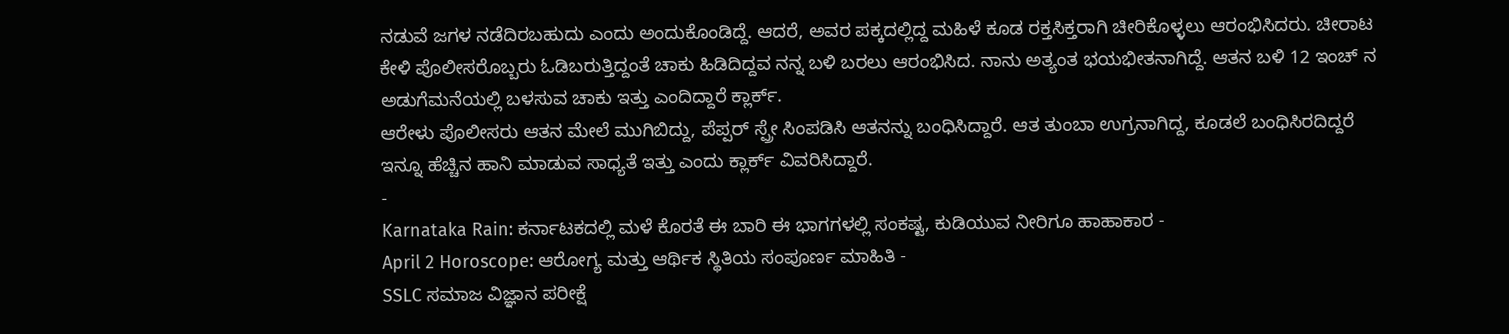ನಡುವೆ ಜಗಳ ನಡೆದಿರಬಹುದು ಎಂದು ಅಂದುಕೊಂಡಿದ್ದೆ. ಆದರೆ, ಅವರ ಪಕ್ಕದಲ್ಲಿದ್ದ ಮಹಿಳೆ ಕೂಡ ರಕ್ತಸಿಕ್ತರಾಗಿ ಚೀರಿಕೊಳ್ಳಲು ಆರಂಭಿಸಿದರು. ಚೀರಾಟ ಕೇಳಿ ಪೊಲೀಸರೊಬ್ಬರು ಓಡಿಬರುತ್ತಿದ್ದಂತೆ ಚಾಕು ಹಿಡಿದಿದ್ದವ ನನ್ನ ಬಳಿ ಬರಲು ಆರಂಭಿಸಿದ. ನಾನು ಅತ್ಯಂತ ಭಯಭೀತನಾಗಿದ್ದೆ. ಆತನ ಬಳಿ 12 ಇಂಚ್ ನ ಅಡುಗೆಮನೆಯಲ್ಲಿ ಬಳಸುವ ಚಾಕು ಇತ್ತು ಎಂದಿದ್ದಾರೆ ಕ್ಲಾರ್ಕ್.
ಆರೇಳು ಪೊಲೀಸರು ಆತನ ಮೇಲೆ ಮುಗಿಬಿದ್ದು, ಪೆಪ್ಪರ್ ಸ್ಪ್ರೇ ಸಿಂಪಡಿಸಿ ಆತನನ್ನು ಬಂಧಿಸಿದ್ದಾರೆ. ಆತ ತುಂಬಾ ಉಗ್ರನಾಗಿದ್ದ, ಕೂಡಲೆ ಬಂಧಿಸಿರದಿದ್ದರೆ ಇನ್ನೂ ಹೆಚ್ಚಿನ ಹಾನಿ ಮಾಡುವ ಸಾಧ್ಯತೆ ಇತ್ತು ಎಂದು ಕ್ಲಾರ್ಕ್ ವಿವರಿಸಿದ್ದಾರೆ.
-
Karnataka Rain: ಕರ್ನಾಟಕದಲ್ಲಿ ಮಳೆ ಕೊರತೆ ಈ ಬಾರಿ ಈ ಭಾಗಗಳಲ್ಲಿ ಸಂಕಷ್ಟ, ಕುಡಿಯುವ ನೀರಿಗೂ ಹಾಹಾಕಾರ -
April 2 Horoscope: ಆರೋಗ್ಯ ಮತ್ತು ಆರ್ಥಿಕ ಸ್ಥಿತಿಯ ಸಂಪೂರ್ಣ ಮಾಹಿತಿ -
SSLC ಸಮಾಜ ವಿಜ್ಞಾನ ಪರೀಕ್ಷೆ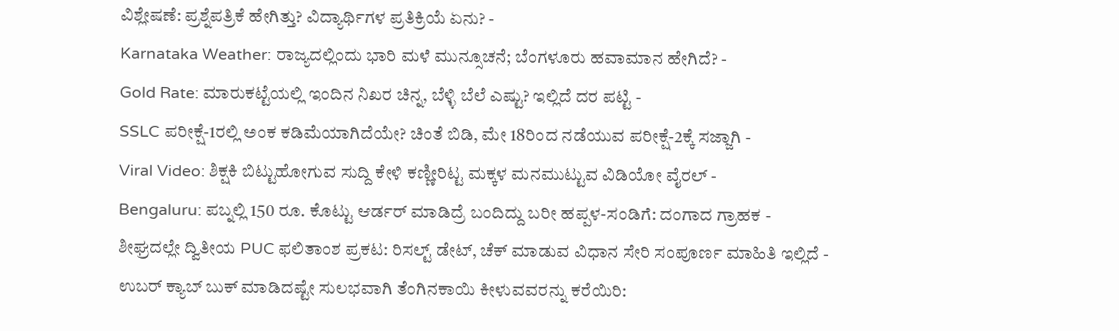ವಿಶ್ಲೇಷಣೆ: ಪ್ರಶ್ನೆಪತ್ರಿಕೆ ಹೇಗಿತ್ತು? ವಿದ್ಯಾರ್ಥಿಗಳ ಪ್ರತಿಕ್ರಿಯೆ ಏನು? -
Karnataka Weather: ರಾಜ್ಯದಲ್ಲಿಂದು ಭಾರಿ ಮಳೆ ಮುನ್ಸೂಚನೆ; ಬೆಂಗಳೂರು ಹವಾಮಾನ ಹೇಗಿದೆ? -
Gold Rate: ಮಾರುಕಟ್ಟೆಯಲ್ಲಿ ಇಂದಿನ ನಿಖರ ಚಿನ್ನ, ಬೆಳ್ಳಿ ಬೆಲೆ ಎಷ್ಟು? ಇಲ್ಲಿದೆ ದರ ಪಟ್ಟಿ -
SSLC ಪರೀಕ್ಷೆ-1ರಲ್ಲಿ ಅಂಕ ಕಡಿಮೆಯಾಗಿದೆಯೇ? ಚಿಂತೆ ಬಿಡಿ, ಮೇ 18ರಿಂದ ನಡೆಯುವ ಪರೀಕ್ಷೆ-2ಕ್ಕೆ ಸಜ್ಜಾಗಿ -
Viral Video: ಶಿಕ್ಷಕಿ ಬಿಟ್ಟುಹೋಗುವ ಸುದ್ದಿ ಕೇಳಿ ಕಣ್ಣೀರಿಟ್ಟ ಮಕ್ಕಳ ಮನಮುಟ್ಟುವ ವಿಡಿಯೋ ವೈರಲ್ -
Bengaluru: ಪಬ್ನಲ್ಲಿ 150 ರೂ. ಕೊಟ್ಟು ಆರ್ಡರ್ ಮಾಡಿದ್ರೆ ಬಂದಿದ್ದು ಬರೀ ಹಪ್ಪಳ-ಸಂಡಿಗೆ: ದಂಗಾದ ಗ್ರಾಹಕ -
ಶೀಘ್ರದಲ್ಲೇ ದ್ವಿತೀಯ PUC ಫಲಿತಾಂಶ ಪ್ರಕಟ: ರಿಸಲ್ಟ್ ಡೇಟ್, ಚೆಕ್ ಮಾಡುವ ವಿಧಾನ ಸೇರಿ ಸಂಪೂರ್ಣ ಮಾಹಿತಿ ಇಲ್ಲಿದೆ -
ಉಬರ್ ಕ್ಯಾಬ್ ಬುಕ್ ಮಾಡಿದಷ್ಟೇ ಸುಲಭವಾಗಿ ತೆಂಗಿನಕಾಯಿ ಕೀಳುವವರನ್ನು ಕರೆಯಿರಿ: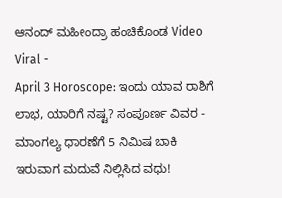ಆನಂದ್ ಮಹೀಂದ್ರಾ ಹಂಚಿಕೊಂಡ Video Viral -
April 3 Horoscope: ಇಂದು ಯಾವ ರಾಶಿಗೆ ಲಾಭ, ಯಾರಿಗೆ ನಷ್ಟ? ಸಂಪೂರ್ಣ ವಿವರ -
ಮಾಂಗಲ್ಯ ಧಾರಣೆಗೆ 5 ನಿಮಿಷ ಬಾಕಿ ಇರುವಾಗ ಮದುವೆ ನಿಲ್ಲಿಸಿದ ವಧು!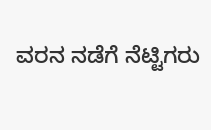ವರನ ನಡೆಗೆ ನೆಟ್ಟಿಗರು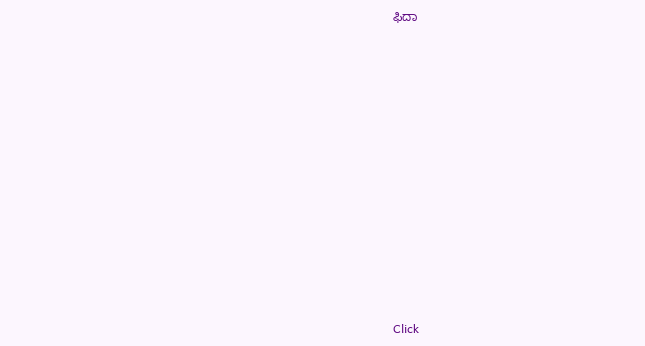ಫಿದಾ












Click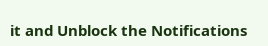it and Unblock the Notifications